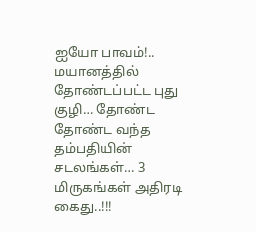ஐயோ பாவம்!.. மயானத்தில் தோண்டப்பட்ட புது குழி… தோண்ட தோண்ட வந்த தம்பதியின் சடலங்கள்… 3 மிருகங்கள் அதிரடி கைது..!!!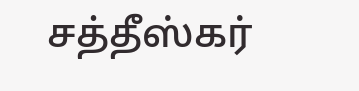சத்தீஸ்கர்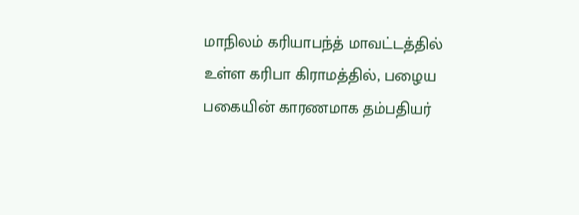மாநிலம் கரியாபந்த் மாவட்டத்தில் உள்ள கரிபா கிராமத்தில், பழைய பகையின் காரணமாக தம்பதியர்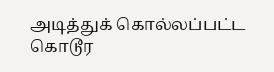அடித்துக் கொல்லப்பட்ட கொடூர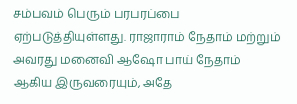சம்பவம் பெரும் பரபரப்பை ஏற்படுத்தியுள்ளது. ராஜாராம் நேதாம் மற்றும் அவரது மனைவி ஆஷோ பாய் நேதாம் ஆகிய இருவரையும், அதே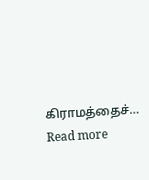கிராமத்தைச்…
Read more